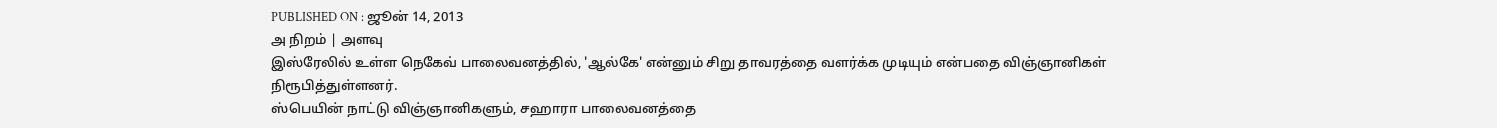PUBLISHED ON : ஜூன் 14, 2013
அ நிறம் | அளவு
இஸ்ரேலில் உள்ள நெகேவ் பாலைவனத்தில், 'ஆல்கே' என்னும் சிறு தாவரத்தை வளர்க்க முடியும் என்பதை விஞ்ஞானிகள் நிரூபித்துள்ளனர்.
ஸ்பெயின் நாட்டு விஞ்ஞானிகளும், சஹாரா பாலைவனத்தை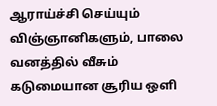ஆராய்ச்சி செய்யும் விஞ்ஞானிகளும், பாலை வனத்தில் வீசும் கடுமையான சூரிய ஒளி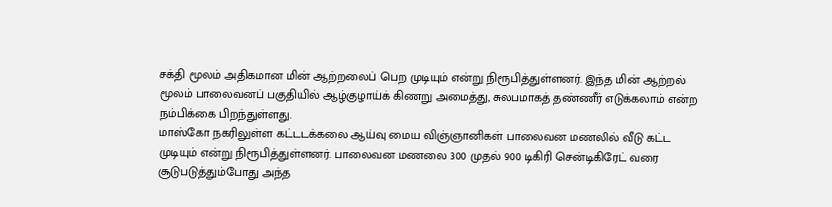சக்தி மூலம் அதிகமான மின் ஆற்றலைப் பெற முடியும் என்று நிரூபித்துள்ளனர். இந்த மின் ஆற்றல் மூலம் பாலைவனப் பகுதியில் ஆழ்குழாய்க் கிணறு அமைத்து, சுலபமாகத் தண்ணீர் எடுக்கலாம் என்ற நம்பிக்கை பிறந்துள்ளது.
மாஸ்கோ நகரிலுள்ள கட்டடக்கலை ஆய்வு மைய விஞ்ஞானிகள் பாலைவன மணலில் வீடு கட்ட முடியும் என்று நிரூபித்துள்ளனர். பாலைவன மணலை 300 முதல் 900 டிகிரி சென்டிகிரேட் வரை சூடுபடுத்தும்போது அந்த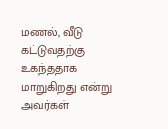மணல், வீடு கட்டுவதற்கு உகந்ததாக மாறுகிறது என்று அவர்கள்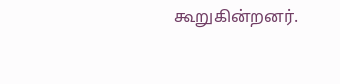கூறுகின்றனர்.